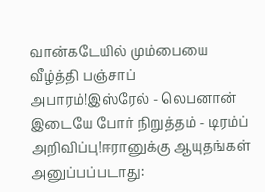வான்கடேயில் மும்பையை வீழ்த்தி பஞ்சாப் அபாரம்!இஸ்ரேல் - லெபனான் இடையே போர் நிறுத்தம் - டிரம்ப் அறிவிப்பு!ஈரானுக்கு ஆயுதங்கள் அனுப்பப்படாது: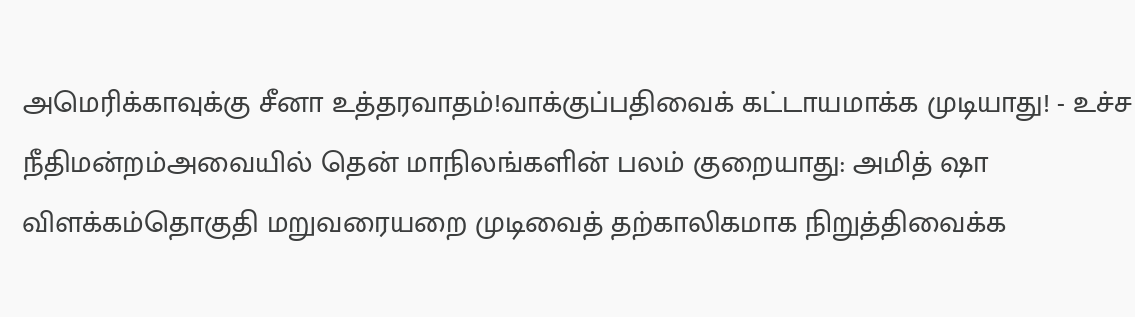அமெரிக்காவுக்கு சீனா உத்தரவாதம்!வாக்குப்பதிவைக் கட்டாயமாக்க முடியாது! - உச்ச நீதிமன்றம்அவையில் தென் மாநிலங்களின் பலம் குறையாது: அமித் ஷா விளக்கம்தொகுதி மறுவரையறை முடிவைத் தற்காலிகமாக நிறுத்திவைக்க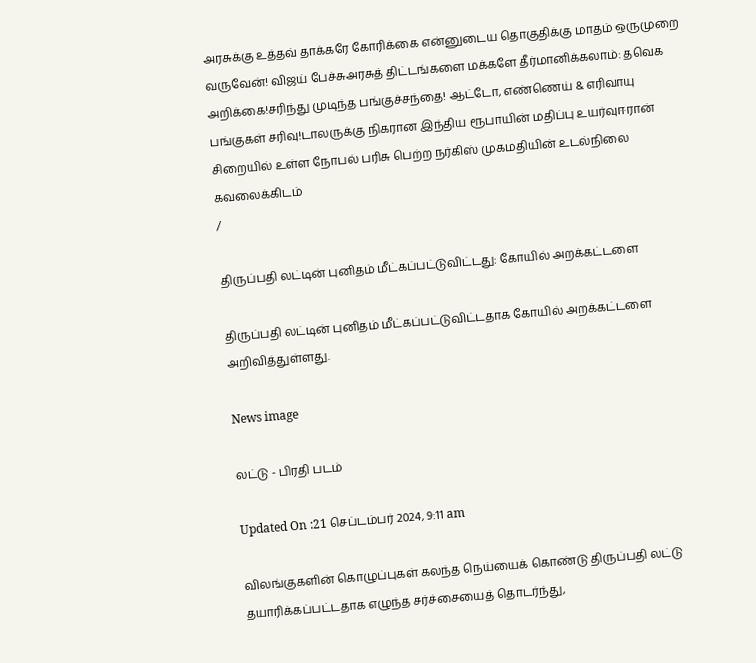அரசுக்கு உத்தவ் தாக்கரே கோரிக்கை என்னுடைய தொகுதிக்கு மாதம் ஒருமுறை வருவேன்! விஜய் பேச்சுஅரசுத் திட்டங்களை மக்களே தீர்மானிக்கலாம்: தவெக அறிக்கை!சரிந்து முடிந்த பங்குச்சந்தை! ஆட்டோ, எண்ணெய் & எரிவாயு பங்குகள் சரிவு!டாலருக்கு நிகரான இந்திய ரூபாயின் மதிப்பு உயர்வுஈரான் சிறையில் உள்ள நோபல் பரிசு பெற்ற நர்கிஸ் முகமதியின் உடல்நிலை கவலைக்கிடம்
/

திருப்பதி லட்டின் புனிதம் மீட்கப்பட்டுவிட்டது: கோயில் அறக்கட்டளை

திருப்பதி லட்டின் புனிதம் மீட்கப்பட்டுவிட்டதாக கோயில் அறக்கட்டளை அறிவித்துள்ளது.

News image

லட்டு - பிரதி படம்

Updated On :21 செப்டம்பர் 2024, 9:11 am

விலங்குகளின் கொழுப்புகள் கலந்த நெய்யைக் கொண்டு திருப்பதி லட்டு தயாரிக்கப்பட்டதாக எழுந்த சர்ச்சையைத் தொடர்ந்து,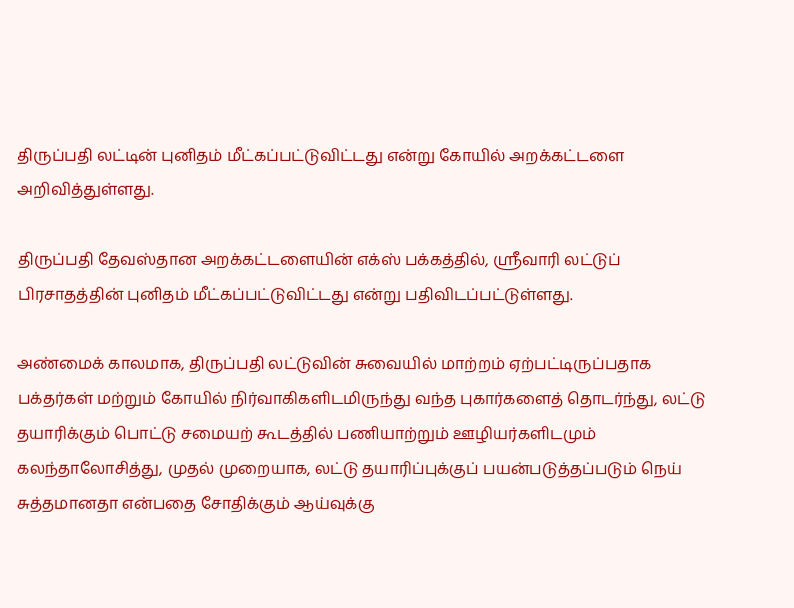திருப்பதி லட்டின் புனிதம் மீட்கப்பட்டுவிட்டது என்று கோயில் அறக்கட்டளை அறிவித்துள்ளது.

திருப்பதி தேவஸ்தான அறக்கட்டளையின் எக்ஸ் பக்கத்தில், ஸ்ரீவாரி லட்டுப் பிரசாதத்தின் புனிதம் மீட்கப்பட்டுவிட்டது என்று பதிவிடப்பட்டுள்ளது.

அண்மைக் காலமாக, திருப்பதி லட்டுவின் சுவையில் மாற்றம் ஏற்பட்டிருப்பதாக பக்தர்கள் மற்றும் கோயில் நிர்வாகிகளிடமிருந்து வந்த புகார்களைத் தொடர்ந்து, லட்டு தயாரிக்கும் பொட்டு சமையற் கூடத்தில் பணியாற்றும் ஊழியர்களிடமும் கலந்தாலோசித்து, முதல் முறையாக, லட்டு தயாரிப்புக்குப் பயன்படுத்தப்படும் நெய் சுத்தமானதா என்பதை சோதிக்கும் ஆய்வுக்கு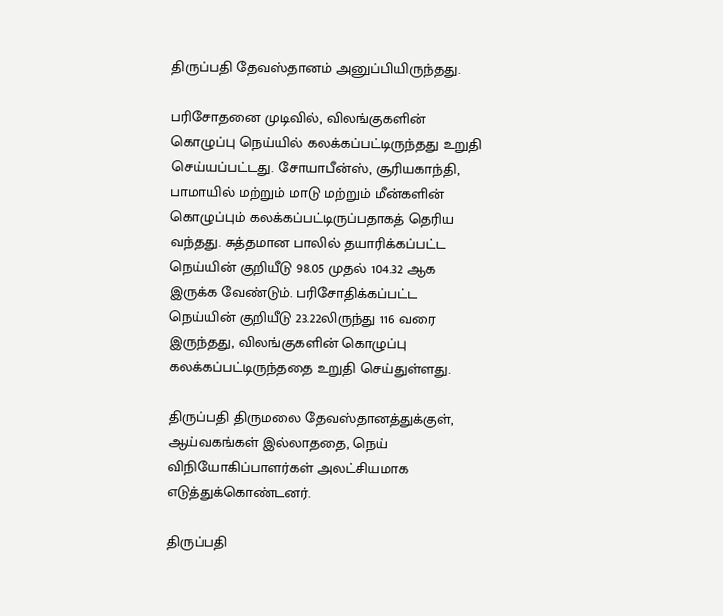திருப்பதி தேவஸ்தானம் அனுப்பியிருந்தது.

பரிசோதனை முடிவில், விலங்குகளின் கொழுப்பு நெய்யில் கலக்கப்பட்டிருந்தது உறுதி செய்யப்பட்டது. சோயாபீன்ஸ், சூரியகாந்தி, பாமாயில் மற்றும் மாடு மற்றும் மீன்களின் கொழுப்பும் கலக்கப்பட்டிருப்பதாகத் தெரிய வந்தது. சுத்தமான பாலில் தயாரிக்கப்பட்ட நெய்யின் குறியீடு 98.05 முதல் 104.32 ஆக இருக்க வேண்டும். பரிசோதிக்கப்பட்ட நெய்யின் குறியீடு 23.22லிருந்து 116 வரை இருந்தது, விலங்குகளின் கொழுப்பு கலக்கப்பட்டிருந்ததை உறுதி செய்துள்ளது.

திருப்பதி திருமலை தேவஸ்தானத்துக்குள், ஆய்வகங்கள் இல்லாததை, நெய் விநியோகிப்பாளர்கள் அலட்சியமாக எடுத்துக்கொண்டனர்.

திருப்பதி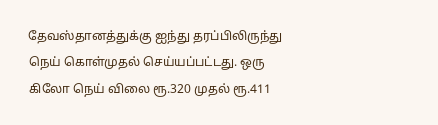தேவஸ்தானத்துக்கு ஐந்து தரப்பிலிருந்து நெய் கொள்முதல் செய்யப்பட்டது. ஒரு கிலோ நெய் விலை ரூ.320 முதல் ரூ.411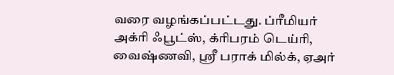வரை வழங்கப்பட்டது. ப்ரீமியர் அக்ரி ஃபூட்ஸ், க்ரிபரம் டெய்ரி, வைஷ்ணவி, ஸ்ரீ பராக் மில்க், ஏஅர்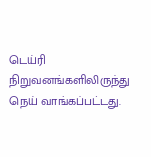டெய்ரி நிறுவனங்களிலிருந்து நெய் வாங்கப்பட்டது.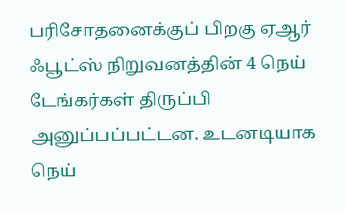பரிசோதனைக்குப் பிறகு ஏஆர் ஃபூட்ஸ் நிறுவனத்தின் 4 நெய் டேங்கர்கள் திருப்பி அனுப்பப்பட்டன. உடனடியாக நெய்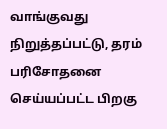வாங்குவது நிறுத்தப்பட்டு, தரம் பரிசோதனை செய்யப்பட்ட பிறகு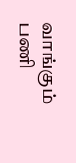வாங்கும் பணி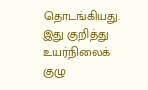தொடங்கியது. இது குறித்து உயர்நிலைக் குழு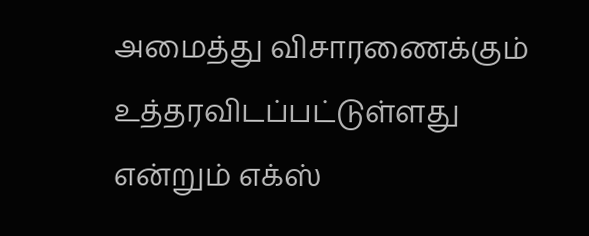அமைத்து விசாரணைக்கும் உத்தரவிடப்பட்டுள்ளது என்றும் எக்ஸ்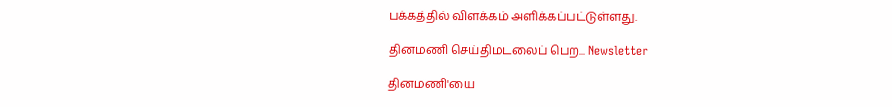பக்கத்தில் விளக்கம் அளிக்கப்பட்டுள்ளது.

தினமணி செய்திமடலைப் பெற... Newsletter

தினமணி'யை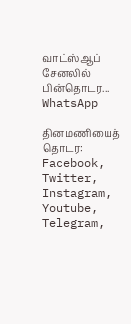வாட்ஸ்ஆப் சேனலில் பின்தொடர... WhatsApp

தினமணியைத் தொடர: Facebook, Twitter, Instagram, Youtube, Telegram,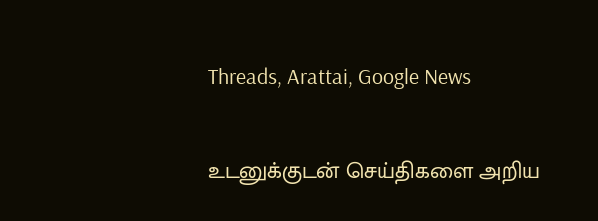Threads, Arattai, Google News

உடனுக்குடன் செய்திகளை அறிய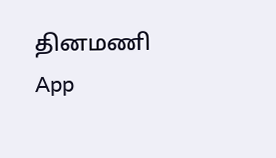தினமணி App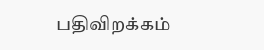பதிவிறக்கம்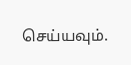செய்யவும்.